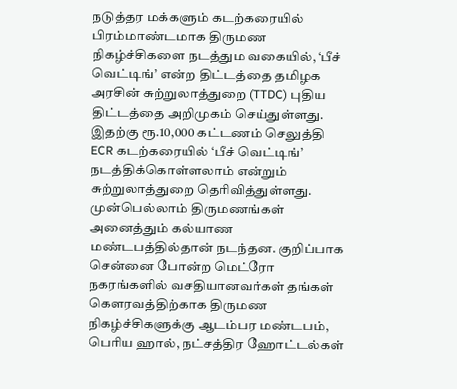நடுத்தர மக்களும் கடற்கரையில் பிரம்மாண்டமாக திருமண நிகழ்ச்சிகளை நடத்தும வகையில், ‘பீச் வெட்டிங்’ என்ற திட்டத்தை தமிழக அரசின் சுற்றுலாத்துறை (TTDC) புதிய திட்டத்தை அறிமுகம் செய்துள்ளது. இதற்கு ரூ.10,000 கட்டணம் செலுத்தி ECR கடற்கரையில் ‘பீச் வெட்டிங்’ நடத்திக்கொள்ளலாம் என்றும் சுற்றுலாத்துறை தெரிவித்துள்ளது.
முன்பெல்லாம் திருமணங்கள் அனைத்தும் கல்யாண மண்டபத்தில்தான் நடந்தன. குறிப்பாக சென்னை போன்ற மெட்ரோ நகரங்களில் வசதியானவர்கள் தங்கள் கௌரவத்திற்காக திருமண நிகழ்ச்சிகளுக்கு ஆடம்பர மண்டபம், பெரிய ஹால், நட்சத்திர ஹோட்டல்கள்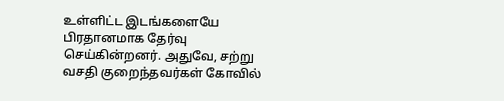உள்ளிட்ட இடங்களையே பிரதானமாக தேர்வு செய்கின்றனர். அதுவே, சற்று வசதி குறைந்தவர்கள் கோவில்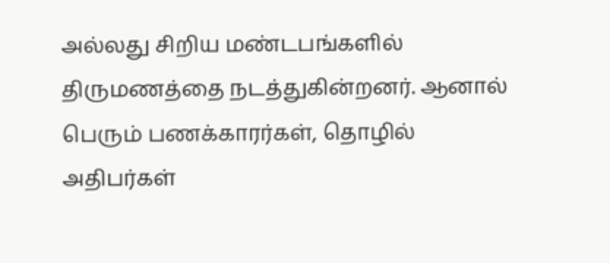அல்லது சிறிய மண்டபங்களில் திருமணத்தை நடத்துகின்றனர். ஆனால் பெரும் பணக்காரர்கள், தொழில் அதிபர்கள்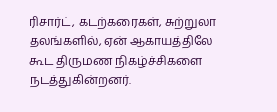ரிசார்ட், கடற்கரைகள், சுற்றுலா தலங்களில், ஏன் ஆகாயத்திலே கூட திருமண நிகழ்ச்சிகளை நடத்துகின்றனர்.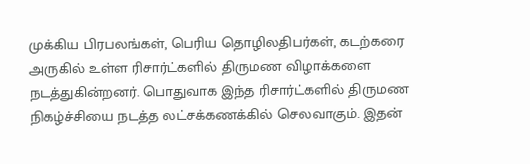முக்கிய பிரபலங்கள், பெரிய தொழிலதிபர்கள், கடற்கரை அருகில் உள்ள ரிசார்ட்களில் திருமண விழாக்களை நடத்துகின்றனர். பொதுவாக இந்த ரிசார்ட்களில் திருமண நிகழ்ச்சியை நடத்த லட்சக்கணக்கில் செலவாகும். இதன்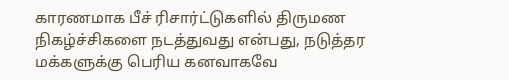காரணமாக பீச் ரிசார்ட்டுகளில் திருமண நிகழ்ச்சிகளை நடத்துவது என்பது, நடுத்தர மக்களுக்கு பெரிய கனவாகவே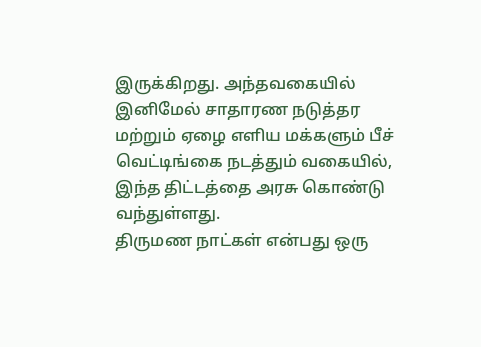இருக்கிறது. அந்தவகையில் இனிமேல் சாதாரண நடுத்தர மற்றும் ஏழை எளிய மக்களும் பீச் வெட்டிங்கை நடத்தும் வகையில், இந்த திட்டத்தை அரசு கொண்டு வந்துள்ளது.
திருமண நாட்கள் என்பது ஒரு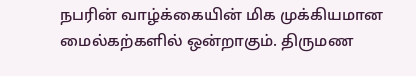நபரின் வாழ்க்கையின் மிக முக்கியமான மைல்கற்களில் ஒன்றாகும். திருமண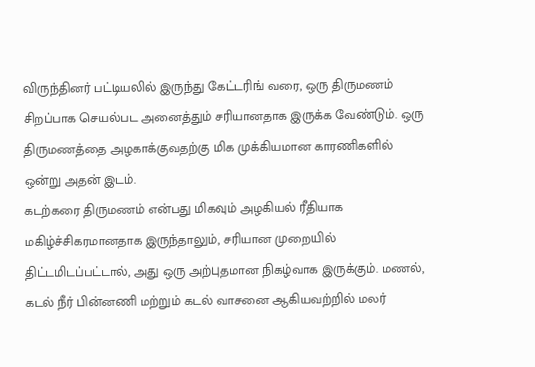விருந்தினர் பட்டியலில் இருந்து கேட்டரிங் வரை, ஒரு திருமணம் சிறப்பாக செயல்பட அனைத்தும் சரியானதாக இருக்க வேண்டும். ஒரு திருமணத்தை அழகாக்குவதற்கு மிக முக்கியமான காரணிகளில் ஒன்று அதன் இடம்.
கடற்கரை திருமணம் என்பது மிகவும் அழகியல் ரீதியாக மகிழ்ச்சிகரமானதாக இருந்தாலும், சரியான முறையில் திட்டமிடப்பட்டால், அது ஒரு அற்புதமான நிகழ்வாக இருக்கும். மணல், கடல் நீர் பின்னணி மற்றும் கடல் வாசனை ஆகியவற்றில் மலர்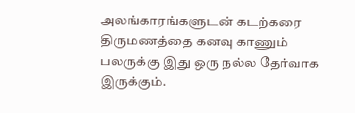அலங்காரங்களுடன் கடற்கரை திருமணத்தை கனவு காணும் பலருக்கு இது ஒரு நல்ல தேர்வாக இருக்கும்.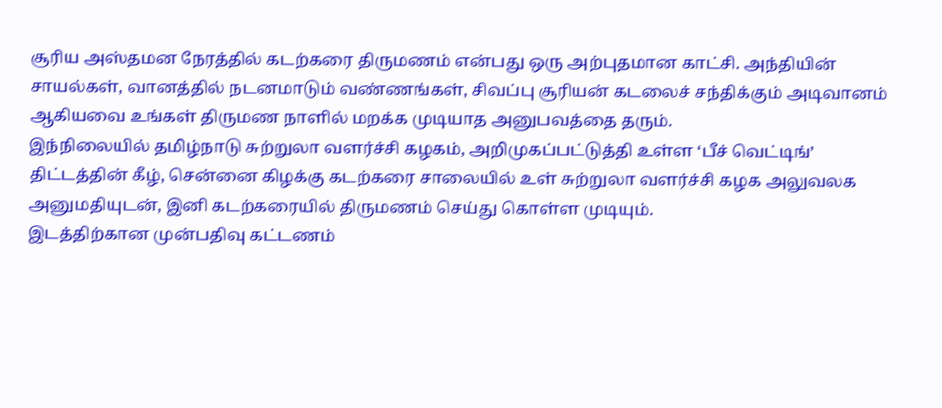சூரிய அஸ்தமன நேரத்தில் கடற்கரை திருமணம் என்பது ஒரு அற்புதமான காட்சி. அந்தியின் சாயல்கள், வானத்தில் நடனமாடும் வண்ணங்கள், சிவப்பு சூரியன் கடலைச் சந்திக்கும் அடிவானம் ஆகியவை உங்கள் திருமண நாளில் மறக்க முடியாத அனுபவத்தை தரும்.
இந்நிலையில் தமிழ்நாடு சுற்றுலா வளர்ச்சி கழகம், அறிமுகப்பட்டுத்தி உள்ள ‘பீச் வெட்டிங்’ திட்டத்தின் கீழ், சென்னை கிழக்கு கடற்கரை சாலையில் உள் சுற்றுலா வளர்ச்சி கழக அலுவலக அனுமதியுடன், இனி கடற்கரையில் திருமணம் செய்து கொள்ள முடியும்.
இடத்திற்கான முன்பதிவு கட்டணம்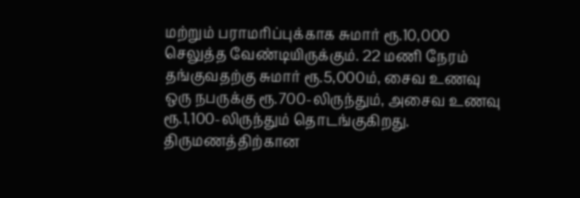மற்றும் பராமரிப்புக்காக சுமார் ரூ.10,000 செலுத்த வேண்டியிருக்கும். 22 மணி நேரம் தங்குவதற்கு சுமார் ரூ.5,000ம், சைவ உணவு ஒரு நபருக்கு ரூ.700-லிருந்தும், அசைவ உணவு ரூ.1,100-லிருந்தும் தொடங்குகிறது. திருமணத்திற்கான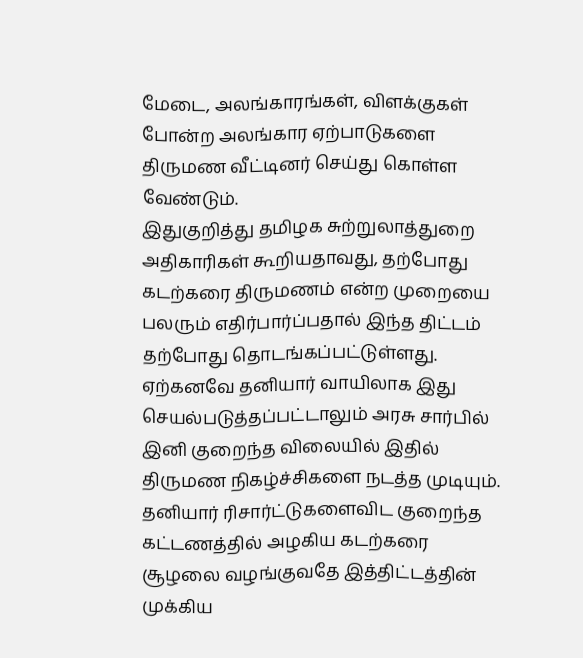மேடை, அலங்காரங்கள், விளக்குகள் போன்ற அலங்கார ஏற்பாடுகளை திருமண வீட்டினர் செய்து கொள்ள வேண்டும்.
இதுகுறித்து தமிழக சுற்றுலாத்துறை அதிகாரிகள் கூறியதாவது, தற்போது கடற்கரை திருமணம் என்ற முறையை பலரும் எதிர்பார்ப்பதால் இந்த திட்டம் தற்போது தொடங்கப்பட்டுள்ளது. ஏற்கனவே தனியார் வாயிலாக இது செயல்படுத்தப்பட்டாலும் அரசு சார்பில் இனி குறைந்த விலையில் இதில் திருமண நிகழ்ச்சிகளை நடத்த முடியும்.
தனியார் ரிசார்ட்டுகளைவிட குறைந்த கட்டணத்தில் அழகிய கடற்கரை சூழலை வழங்குவதே இத்திட்டத்தின் முக்கிய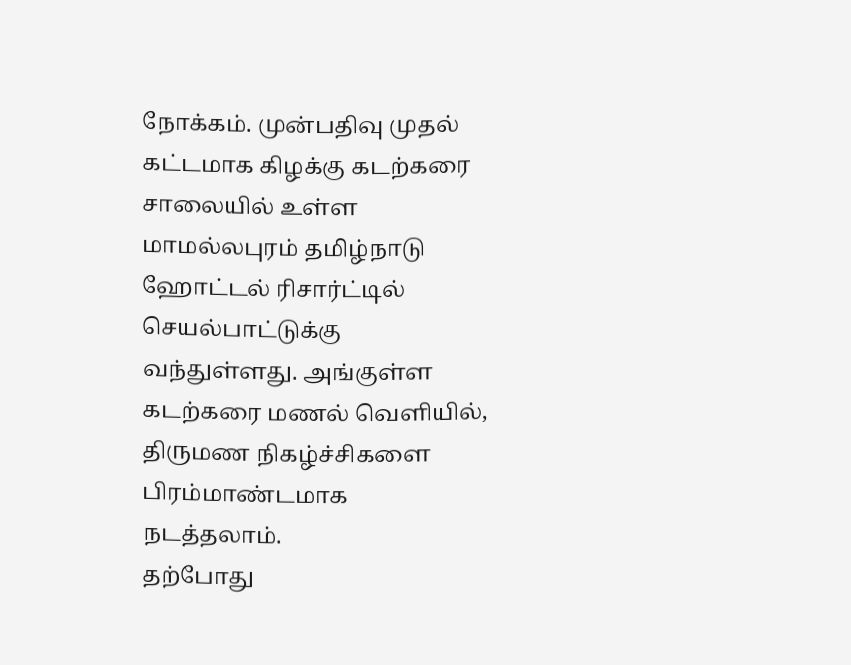நோக்கம். முன்பதிவு முதல் கட்டமாக கிழக்கு கடற்கரை சாலையில் உள்ள மாமல்லபுரம் தமிழ்நாடு ஹோட்டல் ரிசார்ட்டில் செயல்பாட்டுக்கு வந்துள்ளது. அங்குள்ள கடற்கரை மணல் வெளியில், திருமண நிகழ்ச்சிகளை பிரம்மாண்டமாக நடத்தலாம்.
தற்போது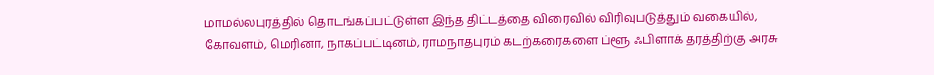மாமல்லபுரத்தில் தொடங்கப்பட்டுள்ள இந்த திட்டத்தை விரைவில் விரிவுபடுத்தும் வகையில், கோவளம், மெரினா, நாகப்பட்டினம், ராமநாதபுரம் கடற்கரைகளை ப்ளூ ஃபிளாக் தரத்திற்கு அரசு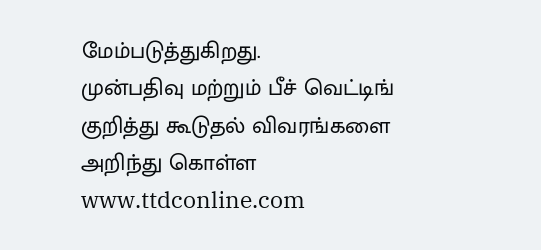மேம்படுத்துகிறது.
முன்பதிவு மற்றும் பீச் வெட்டிங் குறித்து கூடுதல் விவரங்களை அறிந்து கொள்ள www.ttdconline.com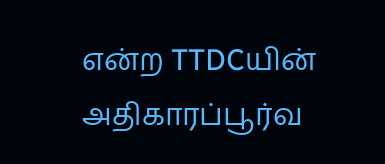என்ற TTDCயின் அதிகாரப்பூர்வ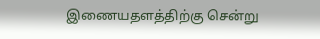இணையதளத்திற்கு சென்று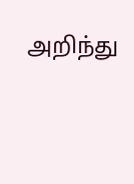அறிந்து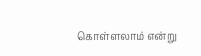கொள்ளலாம் என்று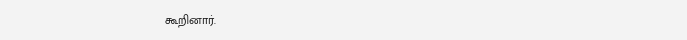கூறினார்.